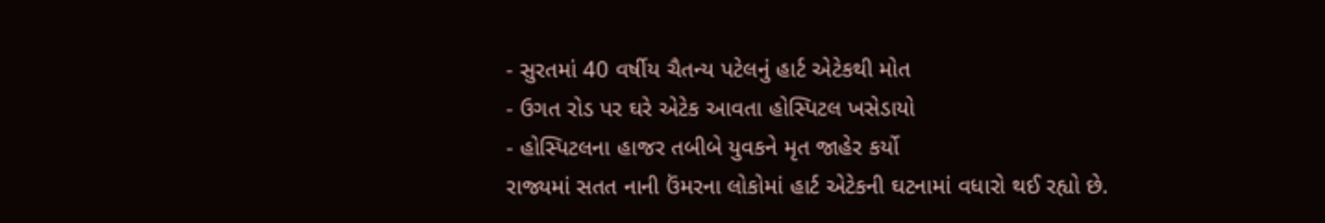- સુરતમાં 40 વર્ષીય ચૈતન્ય પટેલનું હાર્ટ એટેકથી મોત
- ઉગત રોડ પર ઘરે એટેક આવતા હોસ્પિટલ ખસેડાયો
- હોસ્પિટલના હાજર તબીબે યુવકને મૃત જાહેર કર્યો
રાજ્યમાં સતત નાની ઉંમરના લોકોમાં હાર્ટ એટેકની ઘટનામાં વધારો થઈ રહ્યો છે.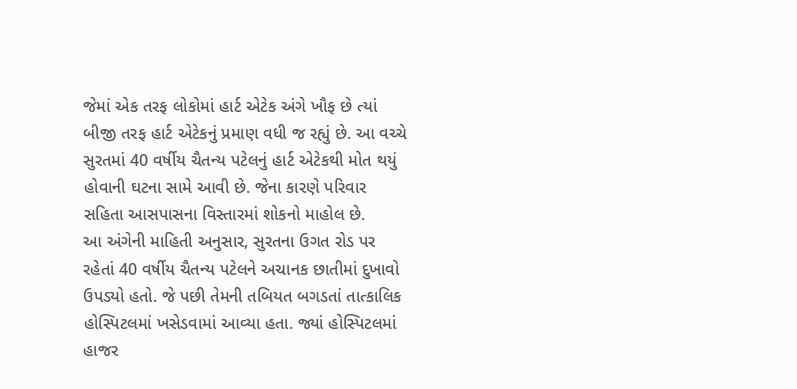જેમાં એક તરફ લોકોમાં હાર્ટ એટેક અંગે ખૌફ છે ત્યાં બીજી તરફ હાર્ટ એટેકનું પ્રમાણ વધી જ રહ્યું છે. આ વચ્ચે સુરતમાં 40 વર્ષીય ચૈતન્ય પટેલનું હાર્ટ એટેકથી મોત થયું હોવાની ઘટના સામે આવી છે. જેના કારણે પરિવાર સહિતા આસપાસના વિસ્તારમાં શોકનો માહોલ છે.
આ અંગેની માહિતી અનુસાર, સુરતના ઉગત રોડ પર રહેતાં 40 વર્ષીય ચૈતન્ય પટેલને અચાનક છાતીમાં દુખાવો ઉપડ્યો હતો. જે પછી તેમની તબિયત બગડતાં તાત્કાલિક હોસ્પિટલમાં ખસેડવામાં આવ્યા હતા. જ્યાં હોસ્પિટલમાં હાજર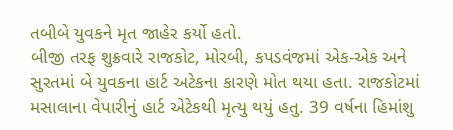તબીબે યુવકને મૃત જાહેર કર્યો હતો.
બીજી તરફ શુક્રવારે રાજકોટ, મોરબી, કપડવંજમાં એક-એક અને સુરતમાં બે યુવકના હાર્ટ અટેકના કારણે મોત થયા હતા. રાજકોટમાં મસાલાના વેપારીનું હાર્ટ એટેકથી મૃત્યુ થયું હતુ. 39 વર્ષના હિમાંશુ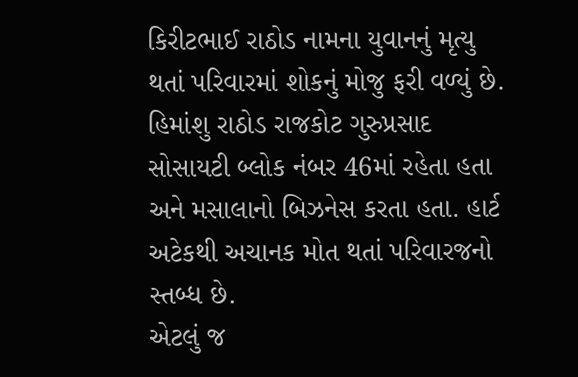કિરીટભાઈ રાઠોડ નામના યુવાનનું મૃત્યુ થતાં પરિવારમાં શોકનું મોજુ ફરી વળ્યું છે. હિમાંશુ રાઠોડ રાજકોટ ગુરુપ્રસાદ સોસાયટી બ્લોક નંબર 46માં રહેતા હતા અને મસાલાનો બિઝનેસ કરતા હતા. હાર્ટ અટેકથી અચાનક મોત થતાં પરિવારજનો સ્તબ્ધ છે.
એટલું જ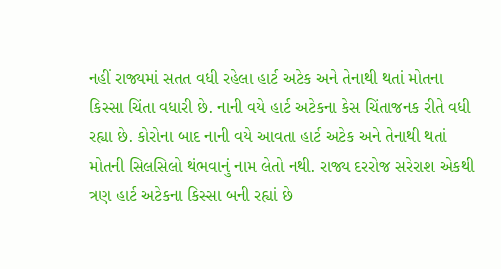નહીં રાજ્યમાં સતત વધી રહેલા હાર્ટ અટેક અને તેનાથી થતાં મોતના કિસ્સા ચિંતા વધારી છે. નાની વયે હાર્ટ અટેકના કેસ ચિંતાજનક રીતે વધી રહ્યા છે. કોરોના બાદ નાની વયે આવતા હાર્ટ અટેક અને તેનાથી થતાં મોતની સિલસિલો થંભવાનું નામ લેતો નથી. રાજ્ય દરરોજ સરેરાશ એકથી ત્રણ હાર્ટ અટેકના કિસ્સા બની રહ્યાં છે